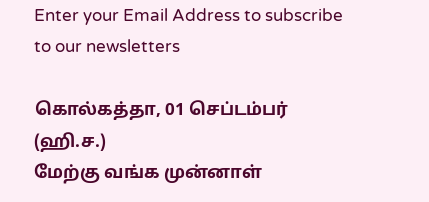Enter your Email Address to subscribe to our newsletters

கொல்கத்தா, 01 செப்டம்பர் (ஹி.ச.)
மேற்கு வங்க முன்னாள்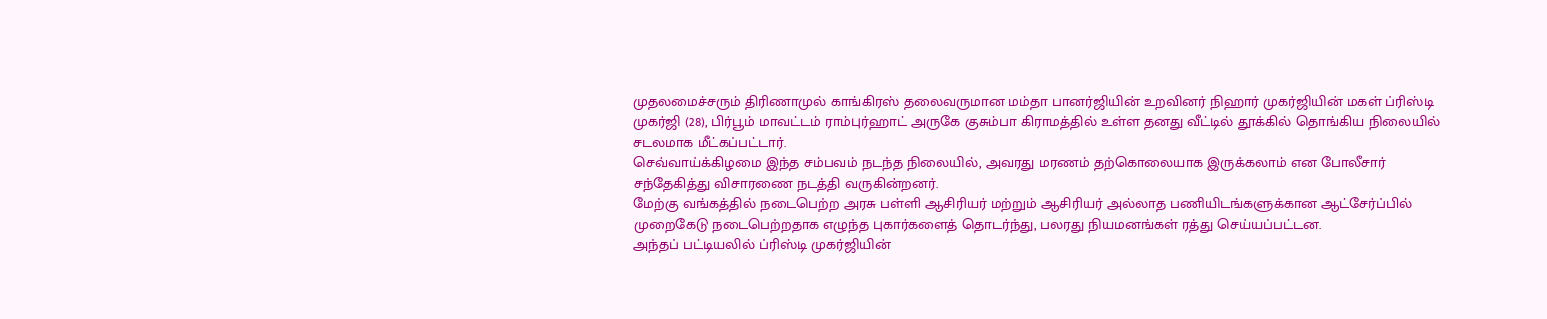முதலமைச்சரும் திரிணாமுல் காங்கிரஸ் தலைவருமான மம்தா பானர்ஜியின் உறவினர் நிஹார் முகர்ஜியின் மகள் ப்ரிஸ்டி முகர்ஜி (28), பிர்பூம் மாவட்டம் ராம்புர்ஹாட் அருகே குசும்பா கிராமத்தில் உள்ள தனது வீட்டில் தூக்கில் தொங்கிய நிலையில் சடலமாக மீட்கப்பட்டார்.
செவ்வாய்க்கிழமை இந்த சம்பவம் நடந்த நிலையில், அவரது மரணம் தற்கொலையாக இருக்கலாம் என போலீசார் சந்தேகித்து விசாரணை நடத்தி வருகின்றனர்.
மேற்கு வங்கத்தில் நடைபெற்ற அரசு பள்ளி ஆசிரியர் மற்றும் ஆசிரியர் அல்லாத பணியிடங்களுக்கான ஆட்சேர்ப்பில் முறைகேடு நடைபெற்றதாக எழுந்த புகார்களைத் தொடர்ந்து, பலரது நியமனங்கள் ரத்து செய்யப்பட்டன.
அந்தப் பட்டியலில் ப்ரிஸ்டி முகர்ஜியின்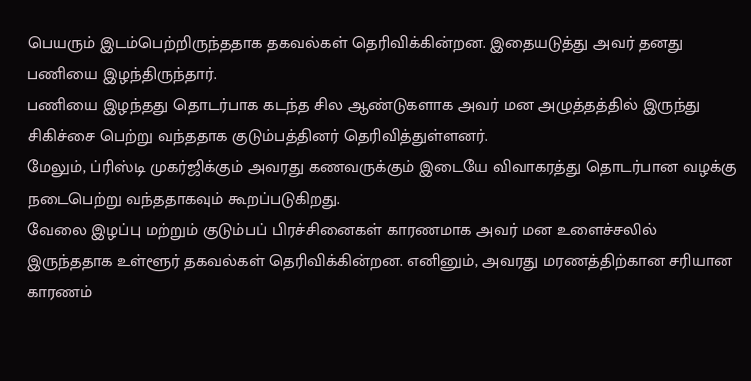பெயரும் இடம்பெற்றிருந்ததாக தகவல்கள் தெரிவிக்கின்றன. இதையடுத்து அவர் தனது பணியை இழந்திருந்தார்.
பணியை இழந்தது தொடர்பாக கடந்த சில ஆண்டுகளாக அவர் மன அழுத்தத்தில் இருந்து சிகிச்சை பெற்று வந்ததாக குடும்பத்தினர் தெரிவித்துள்ளனர்.
மேலும், ப்ரிஸ்டி முகர்ஜிக்கும் அவரது கணவருக்கும் இடையே விவாகரத்து தொடர்பான வழக்கு நடைபெற்று வந்ததாகவும் கூறப்படுகிறது.
வேலை இழப்பு மற்றும் குடும்பப் பிரச்சினைகள் காரணமாக அவர் மன உளைச்சலில் இருந்ததாக உள்ளூர் தகவல்கள் தெரிவிக்கின்றன. எனினும், அவரது மரணத்திற்கான சரியான காரணம்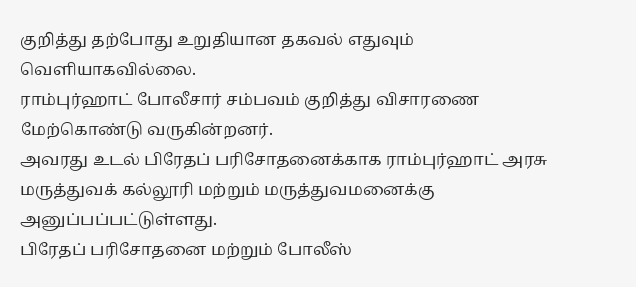குறித்து தற்போது உறுதியான தகவல் எதுவும் வெளியாகவில்லை.
ராம்புர்ஹாட் போலீசார் சம்பவம் குறித்து விசாரணை மேற்கொண்டு வருகின்றனர்.
அவரது உடல் பிரேதப் பரிசோதனைக்காக ராம்புர்ஹாட் அரசு மருத்துவக் கல்லூரி மற்றும் மருத்துவமனைக்கு அனுப்பப்பட்டுள்ளது.
பிரேதப் பரிசோதனை மற்றும் போலீஸ்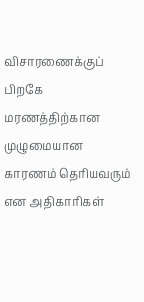விசாரணைக்குப் பிறகே மரணத்திற்கான முழுமையான காரணம் தெரியவரும் என அதிகாரிகள்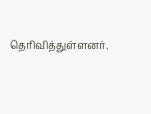தெரிவித்துள்ளனர்.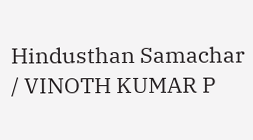Hindusthan Samachar / VINOTH KUMAR P